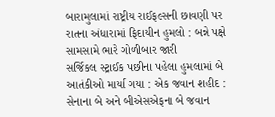બારામુલામાં રાષ્ટ્રીય રાઈફલ્સની છાવણી પર રાતના અંધારામાં ફિદાયીન હુમલો : બન્ને પક્ષે સામસામે ભારે ગોળીબાર જારી
સર્જિકલ સ્ટ્રાઈક પછીના પહેલા હુમલામાં બે આતંકીઓ માર્યા ગયા : એક જવાન શહીદ : સેનાના બે અને બીએસએફના બે જવાન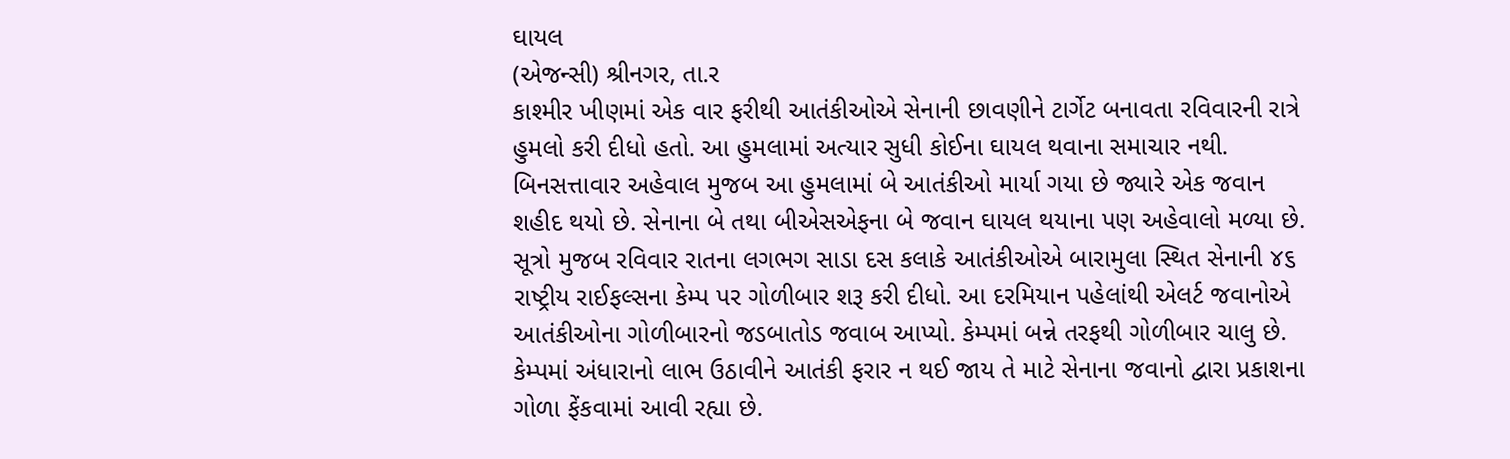ઘાયલ
(એજન્સી) શ્રીનગર, તા.ર
કાશ્મીર ખીણમાં એક વાર ફરીથી આતંકીઓએ સેનાની છાવણીને ટાર્ગેટ બનાવતા રવિવારની રાત્રે હુમલો કરી દીધો હતો. આ હુમલામાં અત્યાર સુધી કોઈના ઘાયલ થવાના સમાચાર નથી.
બિનસત્તાવાર અહેવાલ મુજબ આ હુમલામાં બે આતંકીઓ માર્યા ગયા છે જ્યારે એક જવાન શહીદ થયો છે. સેનાના બે તથા બીએસએફના બે જવાન ઘાયલ થયાના પણ અહેવાલો મળ્યા છે.
સૂત્રો મુજબ રવિવાર રાતના લગભગ સાડા દસ કલાકે આતંકીઓએ બારામુલા સ્થિત સેનાની ૪૬ રાષ્ટ્રીય રાઈફલ્સના કેમ્પ પર ગોળીબાર શરૂ કરી દીધો. આ દરમિયાન પહેલાંથી એલર્ટ જવાનોએ આતંકીઓના ગોળીબારનો જડબાતોડ જવાબ આપ્યો. કેમ્પમાં બન્ને તરફથી ગોળીબાર ચાલુ છે. કેમ્પમાં અંધારાનો લાભ ઉઠાવીને આતંકી ફરાર ન થઈ જાય તે માટે સેનાના જવાનો દ્વારા પ્રકાશના ગોળા ફેંકવામાં આવી રહ્યા છે.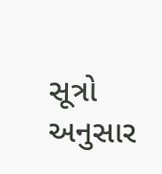સૂત્રો અનુસાર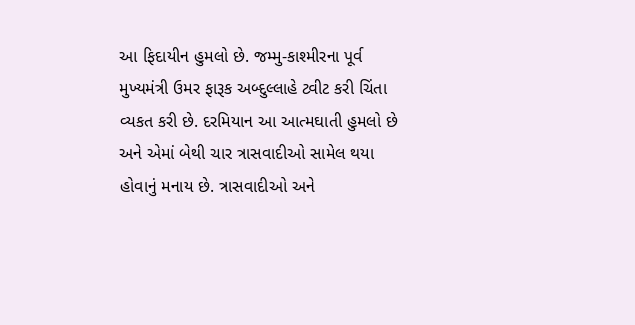આ ફિદાયીન હુમલો છે. જમ્મુ-કાશ્મીરના પૂર્વ મુખ્યમંત્રી ઉમર ફારૂક અબ્દુલ્લાહે ટ્વીટ કરી ચિંતા વ્યકત કરી છે. દરમિયાન આ આત્મઘાતી હુમલો છે અને એમાં બેથી ચાર ત્રાસવાદીઓ સામેલ થયા હોવાનું મનાય છે. ત્રાસવાદીઓ અને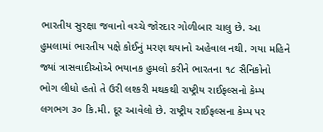ભારતીય સુરક્ષા જવાનો વચ્ચે જોરદાર ગોળીબાર ચાલુ છે. આ હુમલામાં ભારતીય પક્ષે કોઈનું મરણ થયાનો અહેવાલ નથી. ગયા મહિને જ્યાં ત્રાસવાદીઓએ ભયાનક હુમલો કરીને ભારતના ૧૮ સૈનિકોનો ભોગ લીધો હતો તે ઉરી લશ્કરી મથકથી રાષ્ટ્રીય રાઈફલ્સનો કેમ્પ લગભગ ૩૦ કિ.મી. દૂર આવેલો છે. રાષ્ટ્રીય રાઈફલ્સના કેમ્પ પર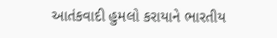આતંકવાદી હુમલો કરાયાને ભારતીય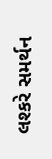લશ્કરે સમર્થન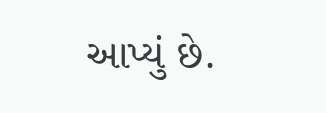આપ્યું છે.